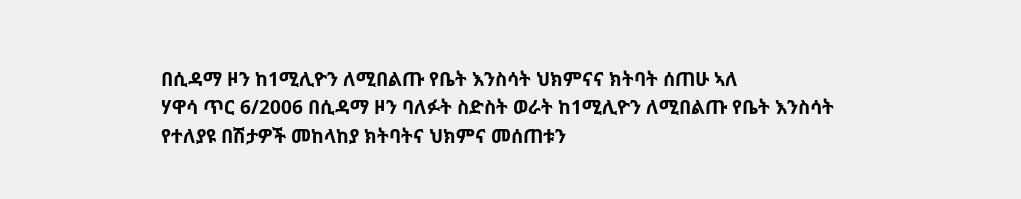በሲዳማ ዞን ከ1ሚሊዮን ለሚበልጡ የቤት እንስሳት ህክምናና ክትባት ሰጠሁ ኣለ
ሃዋሳ ጥር 6/2006 በሲዳማ ዞን ባለፉት ስድስት ወራት ከ1ሚሊዮን ለሚበልጡ የቤት እንስሳት የተለያዩ በሽታዎች መከላከያ ክትባትና ህክምና መሰጠቱን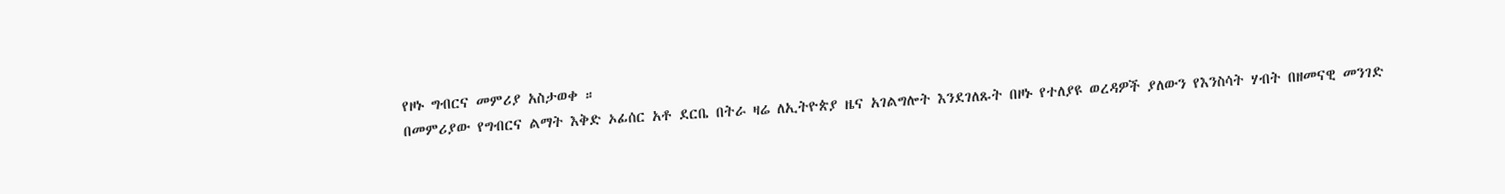የዞኑ ግብርና መምሪያ አስታወቀ ።
በመምሪያው የግብርና ልማት እቅድ ኦፊሰር አቶ ደርቤ በትራ ዛሬ ለኢትዮጵያ ዜና አገልግሎት እንደገለጹት በዞኑ የተለያዩ ወረዳዎች ያለውን የእንስሳት ሃብት በዘመናዊ መንገድ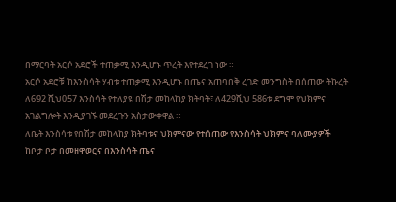በማርባት አርሶ አደሮች ተጠቃሚ እንዲሆኑ ጥረት እየተደረገ ነው ።
አርሶ አደሮቹ ከእንስሳት ሃብቱ ተጠቃሚ እንዲሆኑ በጤና አጠባበቅ ረገድ መንግስት በሰጠው ትኩረት ለ692 ሺህ057 እንስሳት የተለያዩ በሽታ መከላከያ ክትባት፣ ለ429ሺህ 586ቱ ደግሞ የህክምና አገልግሎት እንዲያገኙ መደረጉን አስታውቀዋል ።
ለቤት እንስሳቱ የበሽታ መከላከያ ክትባቱና ህክምናው የተሰጠው የእንስሳት ህክምና ባለሙያዎች ከቦታ ቦታ በመዘዋወርና በእንስሳት ጤና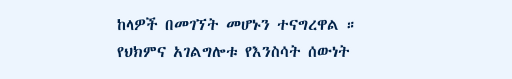ከላዎች በመገኘት መሆኑን ተናግረዋል ።
የህክምና አገልግሎቱ የእንስሳት ሰውነት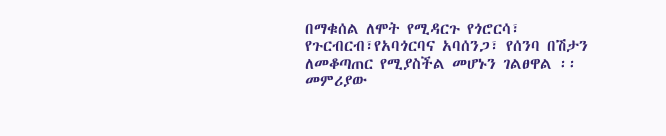በማቁሰል ለሞት የሚዳርጉ የጎሮርሳ፣ የጉርብርብ፣የአባጎርባና አባሰንጋ፣ የሰንባ በሽታን ለመቆጣጠር የሚያስችል መሆኑን ገልፀዋል ፡፡
መምሪያው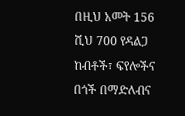በዚህ አመት 156 ሺህ 700 የዳልጋ ከብቶች፣ ፍየሎችና በጎች በማድለብና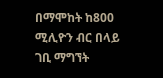በማሞከት ከ800 ሚሊዮን ብር በላይ ገቢ ማግኘት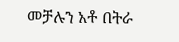መቻሉን አቶ በትራ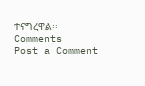ተናግረዋል፡፡
Comments
Post a Comment